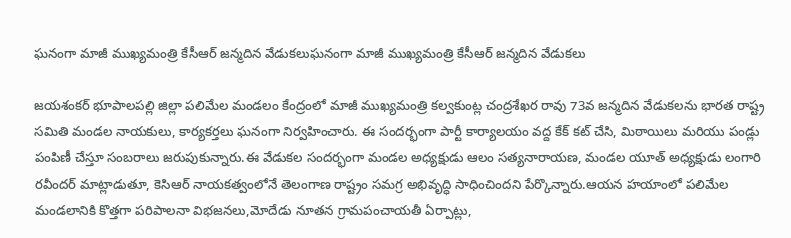ఘనంగా మాజీ ముఖ్యమంత్రి కేసీఆర్ జన్మదిన వేడుకలుఘనంగా మాజీ ముఖ్యమంత్రి కేసీఆర్ జన్మదిన వేడుకలు

జయశంకర్ భూపాలపల్లి జిల్లా పలిమేల మండలం కేంద్రంలో మాజీ ముఖ్యమంత్రి కల్వకుంట్ల చంద్రశేఖర రావు 73వ జన్మదిన వేడుకలను భారత రాష్ట్ర సమితి మండల నాయకులు, కార్యకర్తలు ఘనంగా నిర్వహించారు. ఈ సందర్భంగా పార్టీ కార్యాలయం వద్ద కేక్ కట్ చేసి, మిఠాయిలు మరియు పండ్లు పంపిణీ చేస్తూ సంబరాలు జరుపుకున్నారు.ఈ వేడుకల సందర్భంగా మండల అధ్యక్షుడు ఆలం సత్యనారాయణ, మండల యూత్ అధ్యక్షుడు లంగారి రవీందర్ మాట్లాడుతూ, కెసిఆర్ నాయకత్వంలోనే తెలంగాణ రాష్ట్రం సమగ్ర అభివృద్ధి సాధించిందని పేర్కొన్నారు.ఆయన హయాంలో పలిమేల మండలానికి కొత్తగా పరిపాలనా విభజనలు,మోదేడు నూతన గ్రామపంచాయతీ ఏర్పాట్లు,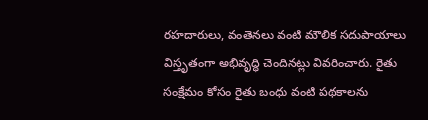రహదారులు, వంతెనలు వంటి మౌలిక సదుపాయాలు విస్తృతంగా అభివృద్ధి చెందినట్లు వివరించారు. రైతు సంక్షేమం కోసం రైతు బంధు వంటి పథకాలను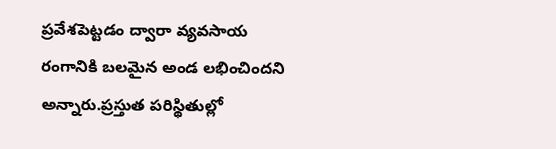ప్రవేశపెట్టడం ద్వారా వ్యవసాయ రంగానికి బలమైన అండ లభించిందని అన్నారు.ప్రస్తుత పరిస్థితుల్లో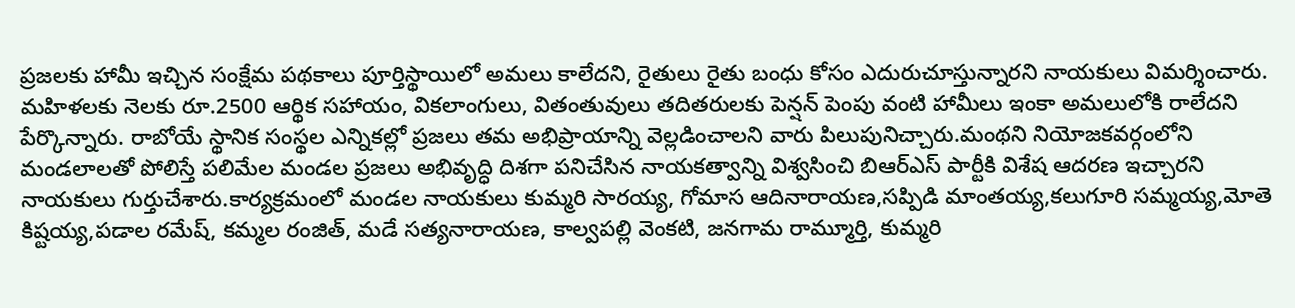ప్రజలకు హామీ ఇచ్చిన సంక్షేమ పథకాలు పూర్తిస్థాయిలో అమలు కాలేదని, రైతులు రైతు బంధు కోసం ఎదురుచూస్తున్నారని నాయకులు విమర్శించారు. మహిళలకు నెలకు రూ.2500 ఆర్థిక సహాయం, వికలాంగులు, వితంతువులు తదితరులకు పెన్షన్ పెంపు వంటి హామీలు ఇంకా అమలులోకి రాలేదని పేర్కొన్నారు. రాబోయే స్థానిక సంస్థల ఎన్నికల్లో ప్రజలు తమ అభిప్రాయాన్ని వెల్లడించాలని వారు పిలుపునిచ్చారు.మంథని నియోజకవర్గంలోని మండలాలతో పోలిస్తే పలిమేల మండల ప్రజలు అభివృద్ధి దిశగా పనిచేసిన నాయకత్వాన్ని విశ్వసించి బిఆర్ఎస్ పార్టీకి విశేష ఆదరణ ఇచ్చారని నాయకులు గుర్తుచేశారు.కార్యక్రమంలో మండల నాయకులు కుమ్మరి సారయ్య, గోమాస ఆదినారాయణ,సప్పిడి మాంతయ్య,కలుగూరి సమ్మయ్య,మోతె కిష్టయ్య,పడాల రమేష్, కమ్మల రంజిత్, మడే సత్యనారాయణ, కాల్వపల్లి వెంకటి, జనగామ రామ్మూర్తి, కుమ్మరి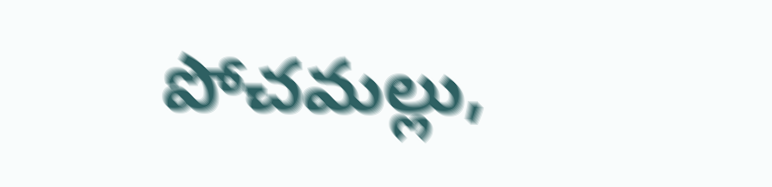పోచమల్లు,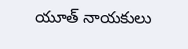యూత్ నాయకులు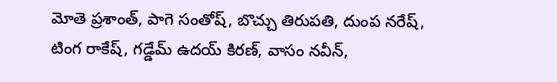మోతె ప్రశాంత్, పాగె సంతోష్, బొచ్చు తిరుపతి, దుంప నరేష్, టింగ రాకేష్, గడ్డేమ్ ఉదయ్ కిరణ్, వాసం నవీన్,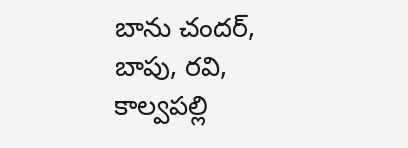బాను చందర్, బాపు, రవి, కాల్వపల్లి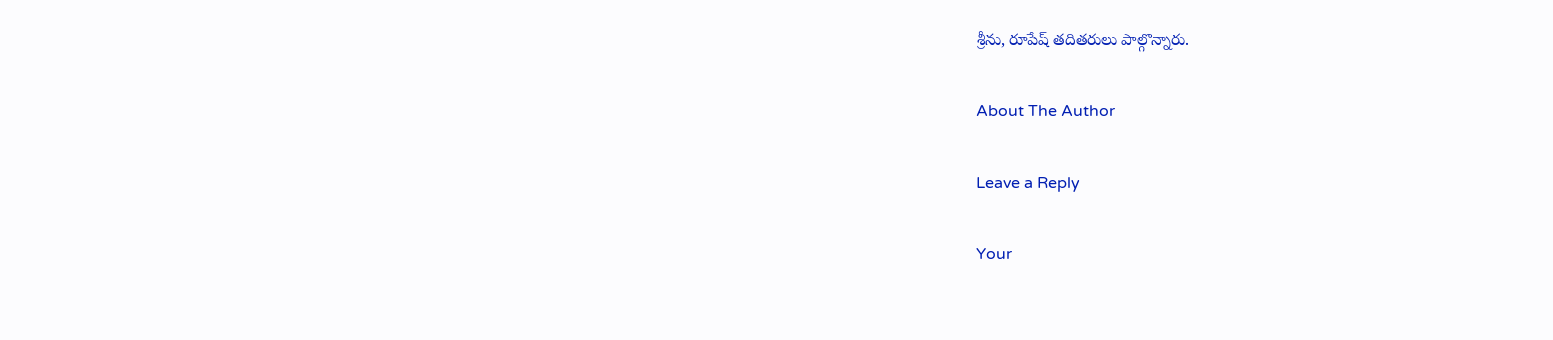శ్రీను, రూపేష్ తదితరులు పాల్గొన్నారు.

About The Author

Leave a Reply

Your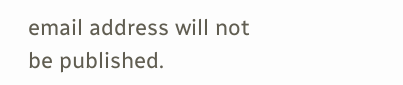email address will not be published.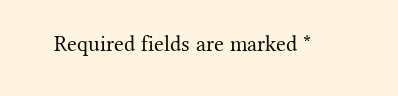Required fields are marked *